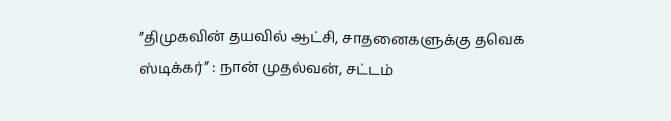”திமுகவின் தயவில் ஆட்சி, சாதனைகளுக்கு தவெக ஸ்டிக்கர்” : நான் முதல்வன், சட்டம்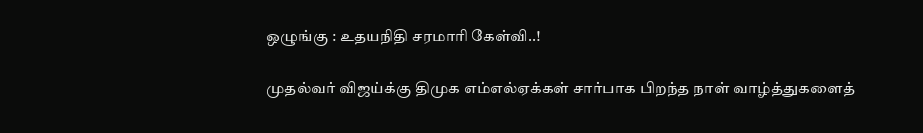ஒழுங்கு : உதயநிதி சரமாரி கேள்வி..!

முதல்வர் விஜய்க்கு திமுக எம்எல்ஏக்கள் சார்பாக பிறந்த நாள் வாழ்த்துகளைத்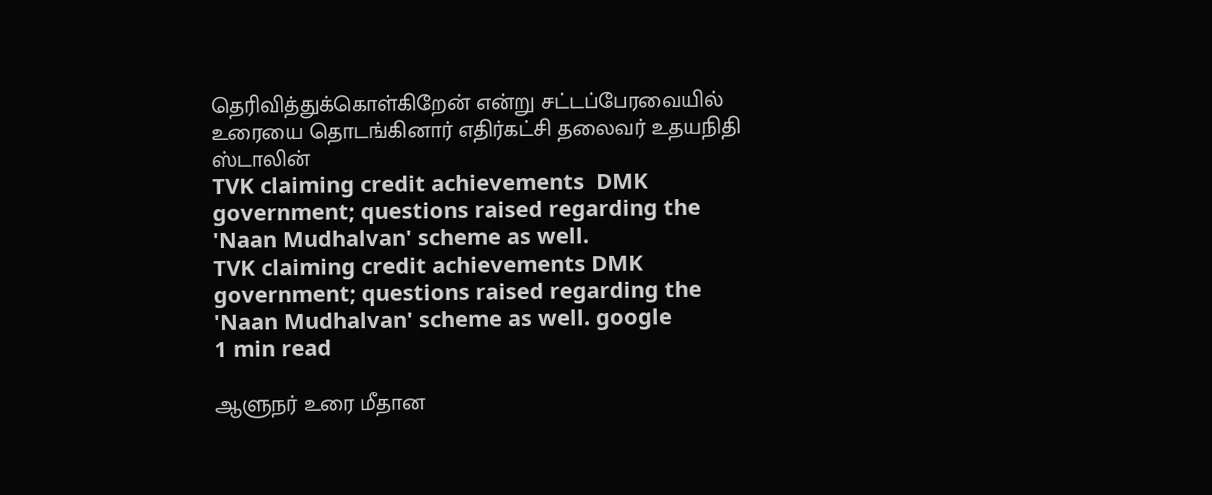தெரிவித்துக்கொள்கிறேன் என்று சட்டப்பேரவையில் உரையை தொடங்கினார் எதிர்கட்சி தலைவர் உதயநிதி ஸ்டாலின்
TVK claiming credit achievements  DMK government; questions raised regarding the 'Naan Mudhalvan' scheme as well.
TVK claiming credit achievements DMK government; questions raised regarding the 'Naan Mudhalvan' scheme as well. google
1 min read

ஆளுநர் உரை மீதான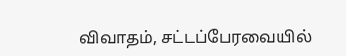விவாதம், சட்டப்பேரவையில்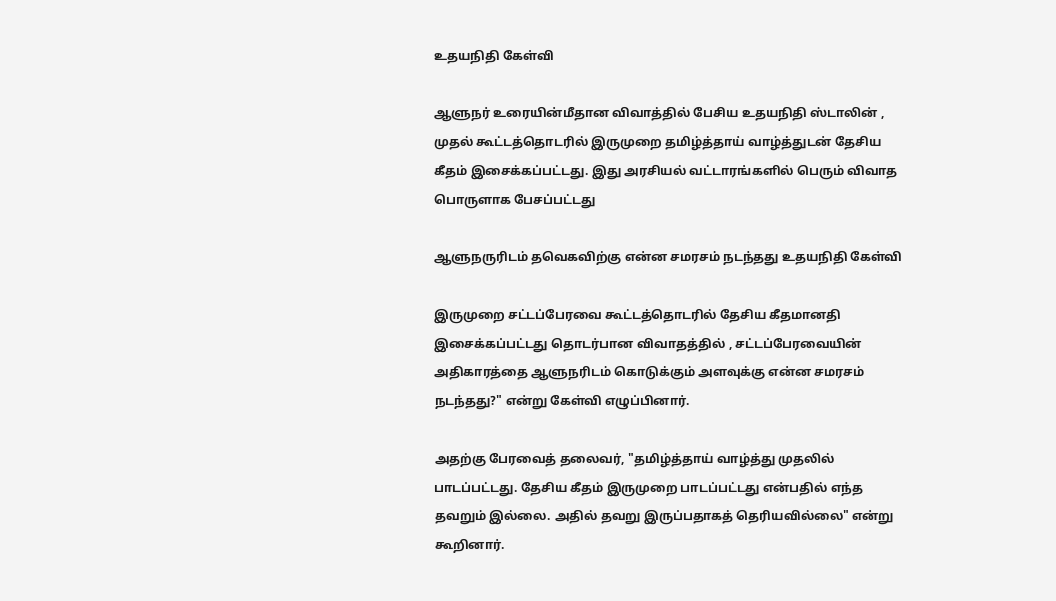உதயநிதி கேள்வி

ஆளுநர் உரையின்மீதான விவாத்தில் பேசிய உதயநிதி ஸ்டாலின் , முதல் கூட்டத்தொடரில் இருமுறை தமிழ்த்தாய் வாழ்த்துடன் தேசிய கீதம் இசைக்கப்பட்டது. இது அரசியல் வட்டாரங்களில் பெரும் விவாத பொருளாக பேசப்பட்டது

ஆளுநருரிடம் தவெகவிற்கு என்ன சமரசம் நடந்தது உதயநிதி கேள்வி

இருமுறை சட்டப்பேரவை கூட்டத்தொடரில் தேசிய கீதமானதி இசைக்கப்பட்டது தொடர்பான விவாதத்தில் , சட்டப்பேரவையின் அதிகாரத்தை ஆளுநரிடம் கொடுக்கும் அளவுக்கு என்ன சமரசம் நடந்தது?" என்று கேள்வி எழுப்பினார்.

அதற்கு பேரவைத் தலைவர், "தமிழ்த்தாய் வாழ்த்து முதலில் பாடப்பட்டது. தேசிய கீதம் இருமுறை பாடப்பட்டது என்பதில் எந்த தவறும் இல்லை. அதில் தவறு இருப்பதாகத் தெரியவில்லை" என்று கூறினார்.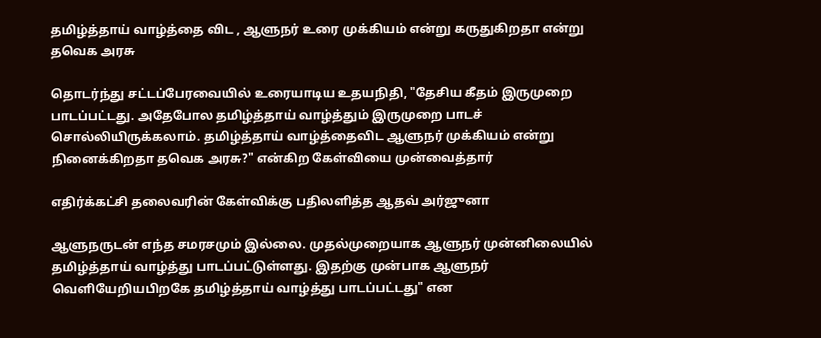தமிழ்த்தாய் வாழ்த்தை விட , ஆளுநர் உரை முக்கியம் என்று கருதுகிறதா என்று தவெக அரசு

தொடர்ந்து சட்டப்பேரவையில் உரையாடிய உதயநிதி, "தேசிய கீதம் இருமுறை பாடப்பட்டது. அதேபோல தமிழ்த்தாய் வாழ்த்தும் இருமுறை பாடச் சொல்லியிருக்கலாம். தமிழ்த்தாய் வாழ்த்தைவிட ஆளுநர் முக்கியம் என்று நினைக்கிறதா தவெக அரசு?" என்கிற கேள்வியை முன்வைத்தார்

எதிர்க்கட்சி தலைவரின் கேள்விக்கு பதிலளித்த ஆதவ் அர்ஜுனா

ஆளுநருடன் எந்த சமரசமும் இல்லை. முதல்முறையாக ஆளுநர் முன்னிலையில் தமிழ்த்தாய் வாழ்த்து பாடப்பட்டுள்ளது. இதற்கு முன்பாக ஆளுநர் வெளியேறியபிறகே தமிழ்த்தாய் வாழ்த்து பாடப்பட்டது" என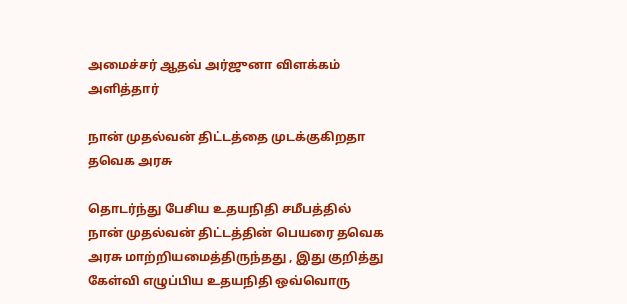அமைச்சர் ஆதவ் அர்ஜுனா விளக்கம் அளித்தார்

நான் முதல்வன் திட்டத்தை முடக்குகிறதா தவெக அரசு

தொடர்ந்து பேசிய உதயநிதி சமீபத்தில் நான் முதல்வன் திட்டத்தின் பெயரை தவெக அரசு மாற்றியமைத்திருந்தது , இது குறித்து கேள்வி எழுப்பிய உதயநிதி ஒவ்வொரு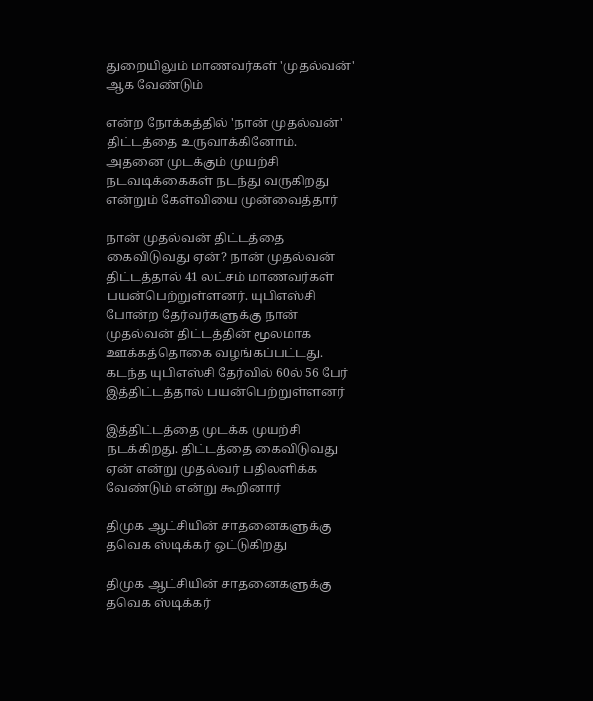துறையிலும் மாணவர்கள் 'முதல்வன்' ஆக வேண்டும்

என்ற நோக்கத்தில் 'நான் முதல்வன்' திட்டத்தை உருவாக்கினோம். அதனை முடக்கும் முயற்சி நடவடிக்கைகள் நடந்து வருகிறது என்றும் கேள்வியை முன்வைத்தார்

நான் முதல்வன் திட்டத்தை கைவிடுவது ஏன்? நான் முதல்வன் திட்டத்தால் 41 லட்சம் மாணவர்கள் பயன்பெற்றுள்ளனர். யுபிஎஸ்சி போன்ற தேர்வர்களுக்கு நான் முதல்வன் திட்டத்தின் மூலமாக ஊக்கத்தொகை வழங்கப்பட்டது. கடந்த யுபிஎஸ்சி தேர்வில் 60ல் 56 பேர் இத்திட்டத்தால் பயன்பெற்றுள்ளனர்

இத்திட்டத்தை முடக்க முயற்சி நடக்கிறது. திட்டத்தை கைவிடுவது ஏன் என்று முதல்வர் பதிலளிக்க வேண்டும் என்று கூறினார்

திமுக ஆட்சியின் சாதனைகளுக்கு தவெக ஸ்டிக்கர் ஒட்டுகிறது

திமுக ஆட்சியின் சாதனைகளுக்கு தவெக ஸ்டிக்கர்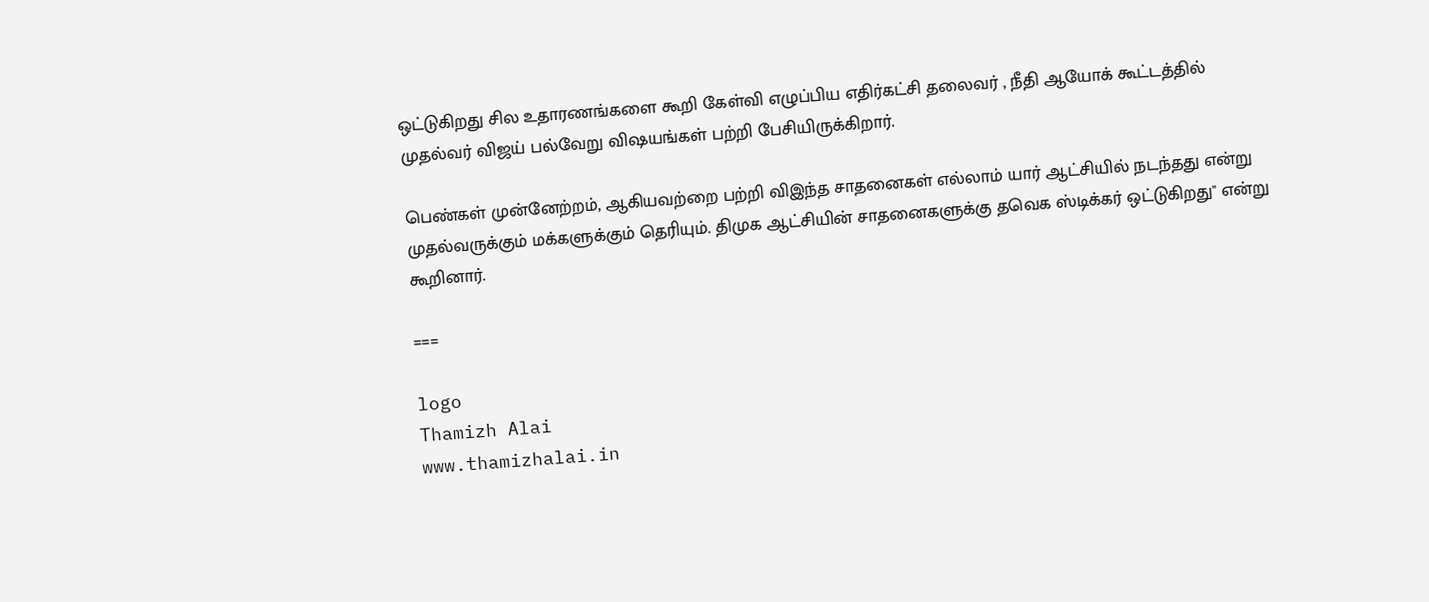ஒட்டுகிறது சில உதாரணங்களை கூறி கேள்வி எழுப்பிய எதிர்கட்சி தலைவர் , நீதி ஆயோக் கூட்டத்தில் முதல்வர் விஜய் பல்வேறு விஷயங்கள் பற்றி பேசியிருக்கிறார்.

பெண்கள் முன்னேற்றம், ஆகியவற்றை பற்றி விஇந்த சாதனைகள் எல்லாம் யார் ஆட்சியில் நடந்தது என்று முதல்வருக்கும் மக்களுக்கும் தெரியும். திமுக ஆட்சியின் சாதனைகளுக்கு தவெக ஸ்டிக்கர் ஒட்டுகிறது" என்று கூறினார்.

===

logo
Thamizh Alai
www.thamizhalai.in